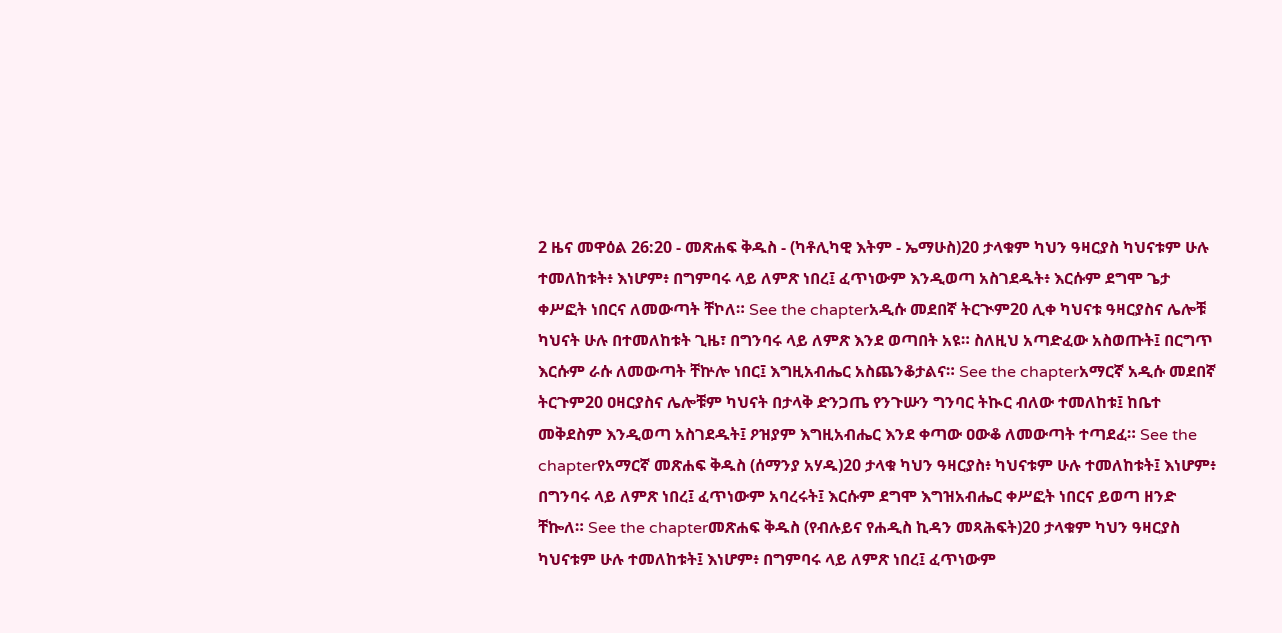2 ዜና መዋዕል 26:20 - መጽሐፍ ቅዱስ - (ካቶሊካዊ እትም - ኤማሁስ)20 ታላቁም ካህን ዓዛርያስ ካህናቱም ሁሉ ተመለከቱት፥ እነሆም፥ በግምባሩ ላይ ለምጽ ነበረ፤ ፈጥነውም እንዲወጣ አስገደዱት፥ እርሱም ደግሞ ጌታ ቀሥፎት ነበርና ለመውጣት ቸኮለ። See the chapterአዲሱ መደበኛ ትርጒም20 ሊቀ ካህናቱ ዓዛርያስና ሌሎቹ ካህናት ሁሉ በተመለከቱት ጊዜ፣ በግንባሩ ላይ ለምጽ እንደ ወጣበት አዩ። ስለዚህ አጣድፈው አስወጡት፤ በርግጥ እርሱም ራሱ ለመውጣት ቸኵሎ ነበር፤ እግዚአብሔር አስጨንቆታልና። See the chapterአማርኛ አዲሱ መደበኛ ትርጉም20 ዐዛርያስና ሌሎቹም ካህናት በታላቅ ድንጋጤ የንጉሡን ግንባር ትኲር ብለው ተመለከቱ፤ ከቤተ መቅደስም እንዲወጣ አስገደዱት፤ ዖዝያም እግዚአብሔር እንደ ቀጣው ዐውቆ ለመውጣት ተጣደፈ። See the chapterየአማርኛ መጽሐፍ ቅዱስ (ሰማንያ አሃዱ)20 ታላቁ ካህን ዓዛርያስ፥ ካህናቱም ሁሉ ተመለከቱት፤ እነሆም፥ በግንባሩ ላይ ለምጽ ነበረ፤ ፈጥነውም አባረሩት፤ እርሱም ደግሞ እግዝአብሔር ቀሥፎት ነበርና ይወጣ ዘንድ ቸኰለ። See the chapterመጽሐፍ ቅዱስ (የብሉይና የሐዲስ ኪዳን መጻሕፍት)20 ታላቁም ካህን ዓዛርያስ ካህናቱም ሁሉ ተመለከቱት፤ እነሆም፥ በግምባሩ ላይ ለምጽ ነበረ፤ ፈጥነውም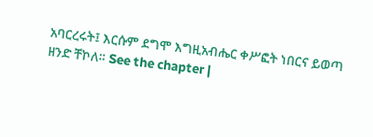አባርረሩት፤ እርሱም ደግሞ እግዚአብሔር ቀሥፎት ነበርና ይወጣ ዘንድ ቸኮለ። See the chapter |